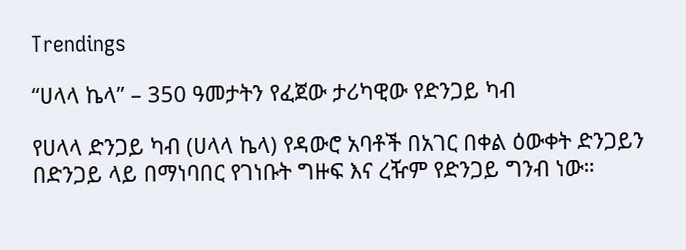Trendings

“ሀላላ ኬላ” – 350 ዓመታትን የፈጀው ታሪካዊው የድንጋይ ካብ

የሀላላ ድንጋይ ካብ (ሀላላ ኬላ) የዳውሮ አባቶች በአገር በቀል ዕውቀት ድንጋይን በድንጋይ ላይ በማነባበር የገነቡት ግዙፍ እና ረዥም የድንጋይ ግንብ ነው።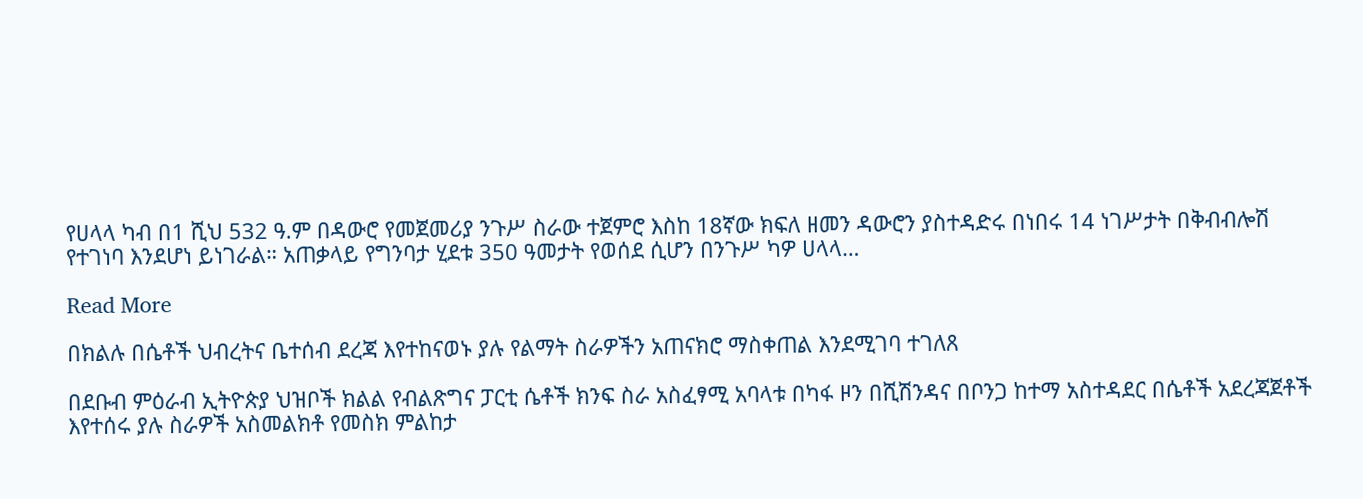የሀላላ ካብ በ1 ሺህ 532 ዓ.ም በዳውሮ የመጀመሪያ ንጉሥ ስራው ተጀምሮ እስከ 18ኛው ክፍለ ዘመን ዳውሮን ያስተዳድሩ በነበሩ 14 ነገሥታት በቅብብሎሽ የተገነባ እንደሆነ ይነገራል። አጠቃላይ የግንባታ ሂደቱ 350 ዓመታት የወሰደ ሲሆን በንጉሥ ካዎ ሀላላ…

Read More

በክልሉ በሴቶች ህብረትና ቤተሰብ ደረጃ እየተከናወኑ ያሉ የልማት ስራዎችን አጠናክሮ ማስቀጠል እንደሚገባ ተገለጸ

በደቡብ ምዕራብ ኢትዮጵያ ህዝቦች ክልል የብልጽግና ፓርቲ ሴቶች ክንፍ ስራ አስፈፃሚ አባላቱ በካፋ ዞን በሺሽንዳና በቦንጋ ከተማ አስተዳደር በሴቶች አደረጃጀቶች እየተሰሩ ያሉ ስራዎች አስመልክቶ የመስክ ምልከታ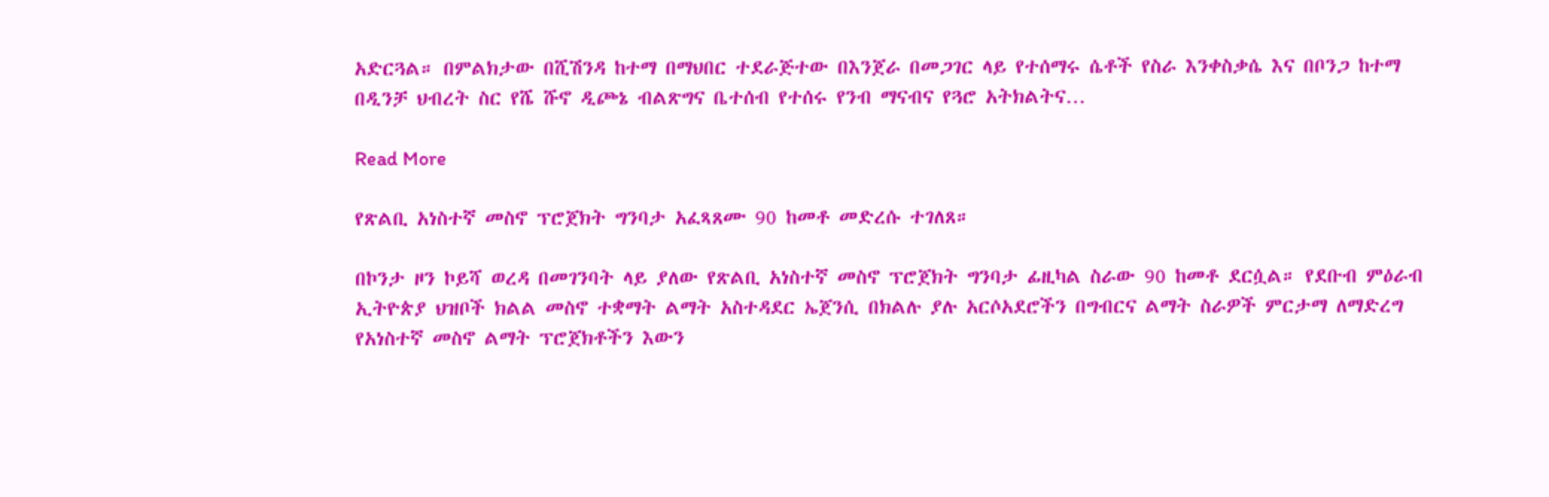አድርጓል። በምልክታው በሺሽንዳ ከተማ በማህበር ተደራጅተው በእንጀራ በመጋገር ላይ የተሰማሩ ሴቶች የስራ እንቀስቃሴ እና በቦንጋ ከተማ በዲንቻ ህብረት ስር የሼ ሹኖ ዲጮኔ ብልጽግና ቤተሰብ የተሰሩ የንብ ማናብና የጓሮ አትክልትና…

Read More

የጽልቢ አነስተኛ መስኖ ፕሮጀክት ግንባታ አፈጻጸሙ 90 ከመቶ መድረሱ ተገለጸ።

በኮንታ ዞን ኮይሻ ወረዳ በመገንባት ላይ ያለው የጽልቢ አነስተኛ መስኖ ፕሮጀክት ግንባታ ፊዚካል ስራው 90 ከመቶ ደርሷል። የደቡብ ምዕራብ ኢትዮጵያ ህዝቦች ክልል መስኖ ተቋማት ልማት አስተዳደር ኤጀንሲ በክልሉ ያሉ አርሶአደሮችን በግብርና ልማት ስራዎች ምርታማ ለማድረግ የአነስተኛ መስኖ ልማት ፕሮጀክቶችን እውን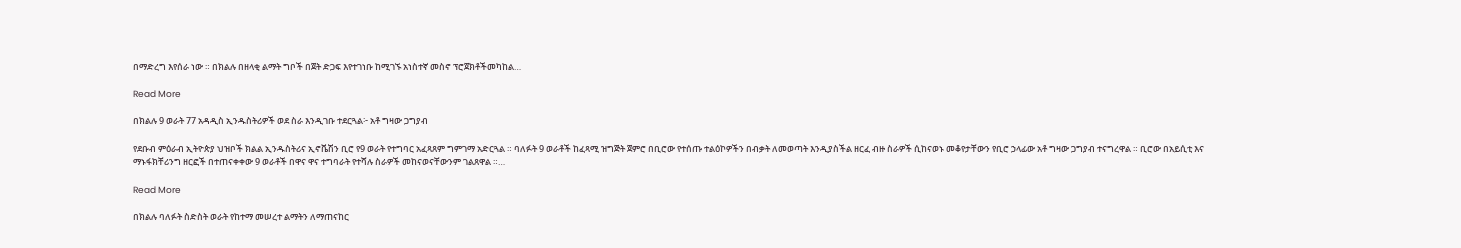በማድረግ እየሰራ ነው ። በክልሉ በዘላቂ ልማት ግቦች በጀት ድጋፍ እየተገነቡ ከሚገኙ አነስተኛ መስኖ ፕሮጀክቶችመካከል…

Read More

በክልሉ 9 ወራት 77 አዳዲስ ኢንዱስትሪዎች ወደ ስራ እንዲገቡ ተደርጓል፦ አቶ ግዛው ጋግያብ

የደቡብ ምዕራብ ኢትዮጵያ ህዝቦች ክልል ኢንዱስትሪና ኢኖቬሽን ቢሮ የ9 ወራት የተግባር አፈጻጸም ግምገማ አድርጓል ። ባለፉት 9 ወራቶች ከፈጻሚ ዝግጅት ጀምሮ በቢሮው የተሰጡ ተልዕኮዎችን በብቃት ለመወጣት እንዲያስችል ዘርፈ ብዙ ስራዎች ሲከናወኑ መቆየታቸውን የቢሮ ኃላፊው አቶ ግዛው ጋግያብ ተናግረዋል ። ቢሮው በአይሲቲ እና ማኑፋክቸሪንግ ዘርፎች በተጠናቀቀው 9 ወራቶች በዋና ዋና ተግባራት የተሻሉ ስራዎች መከናወናቸውንም ገልጸዋል ።…

Read More

በክልሉ ባለፉት ስድስት ወራት የከተማ መሠረተ ልማትን ለማጠናከር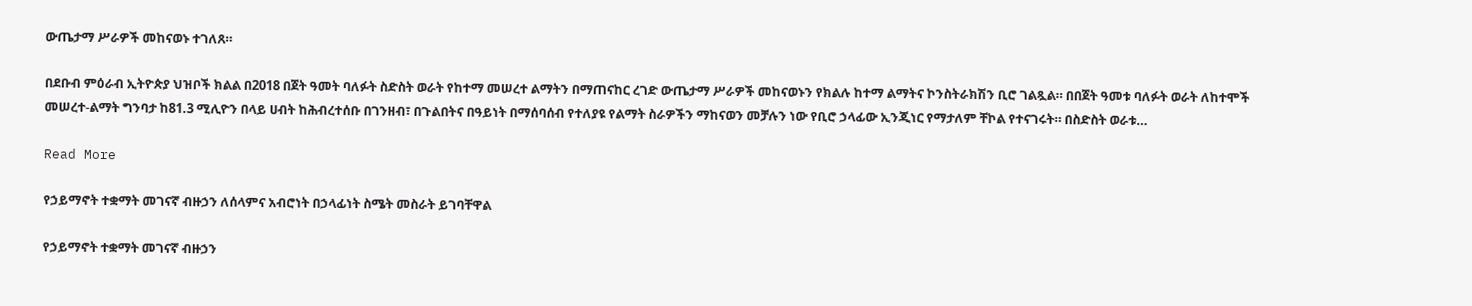ውጤታማ ሥራዎች መከናወኑ ተገለጸ።

በደቡብ ምዕራብ ኢትዮጵያ ህዝቦች ክልል በ2018 በጀት ዓመት ባለፉት ስድስት ወራት የከተማ መሠረተ ልማትን በማጠናከር ረገድ ውጤታማ ሥራዎች መከናወኑን የክልሉ ከተማ ልማትና ኮንስትራክሽን ቢሮ ገልጿል። በበጀት ዓመቱ ባለፉት ወራት ለከተሞች መሠረተ-ልማት ግንባታ ከ81.3 ሚሊዮን በላይ ሀብት ከሕብረተሰቡ በገንዘብ፣ በጉልበትና በዓይነት በማሰባሰብ የተለያዩ የልማት ስራዎችን ማከናወን መቻሉን ነው የቢሮ ኃላፊው ኢንጂነር የማታለም ቸኮል የተናገሩት። በስድስት ወራቱ…

Read More

የኃይማኖት ተቋማት መገናኛ ብዙኃን ለሰላምና አብሮነት በኃላፊነት ስሜት መስራት ይገባቸዋል

የኃይማኖት ተቋማት መገናኛ ብዙኃን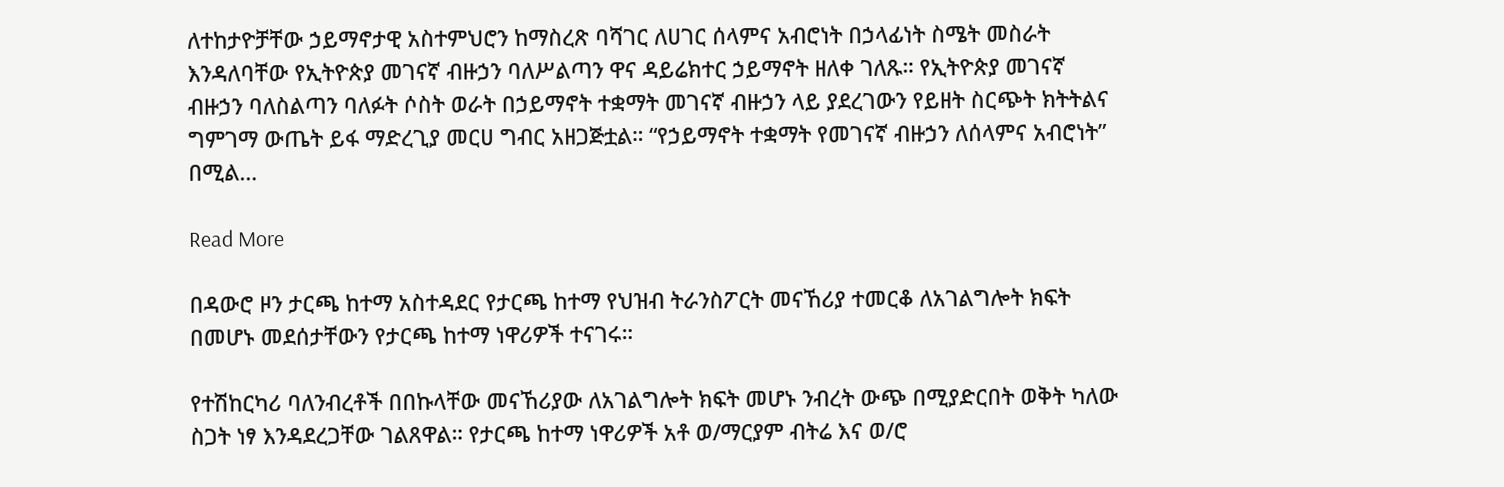ለተከታዮቻቸው ኃይማኖታዊ አስተምህሮን ከማስረጽ ባሻገር ለሀገር ሰላምና አብሮነት በኃላፊነት ስሜት መስራት እንዳለባቸው የኢትዮጵያ መገናኛ ብዙኃን ባለሥልጣን ዋና ዳይሬክተር ኃይማኖት ዘለቀ ገለጹ። የኢትዮጵያ መገናኛ ብዙኃን ባለስልጣን ባለፉት ሶስት ወራት በኃይማኖት ተቋማት መገናኛ ብዙኃን ላይ ያደረገውን የይዘት ስርጭት ክትትልና ግምገማ ውጤት ይፋ ማድረጊያ መርሀ ግብር አዘጋጅቷል። “የኃይማኖት ተቋማት የመገናኛ ብዙኃን ለሰላምና አብሮነት” በሚል…

Read More

በዳውሮ ዞን ታርጫ ከተማ አስተዳደር የታርጫ ከተማ የህዝብ ትራንስፖርት መናኸሪያ ተመርቆ ለአገልግሎት ክፍት በመሆኑ መደሰታቸውን የታርጫ ከተማ ነዋሪዎች ተናገሩ።

የተሽከርካሪ ባለንብረቶች በበኩላቸው መናኸሪያው ለአገልግሎት ክፍት መሆኑ ንብረት ውጭ በሚያድርበት ወቅት ካለው ስጋት ነፃ እንዳደረጋቸው ገልጸዋል። የታርጫ ከተማ ነዋሪዎች አቶ ወ/ማርያም ብትሬ እና ወ/ሮ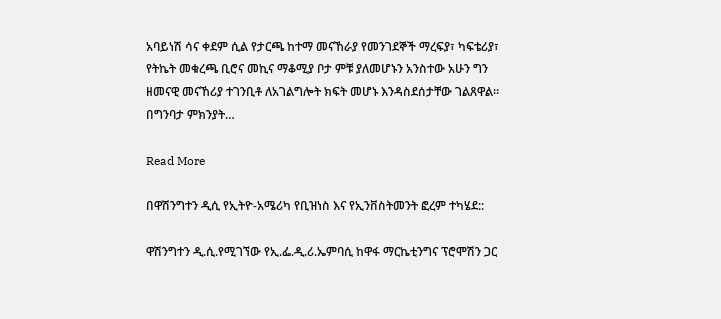አባይነሽ ሳና ቀደም ሲል የታርጫ ከተማ መናኸራያ የመንገደኞች ማረፍያ፣ ካፍቴሪያ፣ የትኬት መቁረጫ ቢሮና መኪና ማቆሚያ ቦታ ምቹ ያለመሆኑን አንስተው አሁን ግን ዘመናዊ መናኸሪያ ተገንቢቶ ለአገልግሎት ክፍት መሆኑ እንዳስደሰታቸው ገልጸዋል። በግንባታ ምክንያት…

Read More

በዋሽንግተን ዲሲ የኢትዮ-አሜሪካ የቢዝነስ እና የኢንቨስትመንት ፎረም ተካሄደ::

ዋሽንግተን ዲ.ሲ.የሚገኘው የኢ.ፌ.ዲ.ሪ.ኤምባሲ ከዋፋ ማርኬቲንግና ፕሮሞሽን ጋር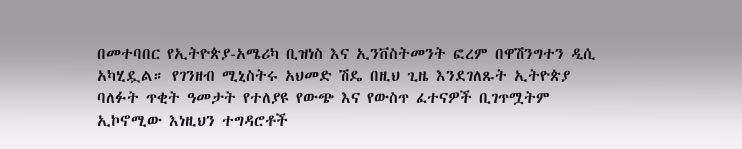በመተባበር የኢትዮጵያ-አሜሪካ ቢዝነስ እና ኢንቨስትመንት ፎረም በዋሽንግተን ዲሲ አካሂዷል። የገንዘብ ሚኒስትሩ አህመድ ሽዴ በዚህ ጊዜ እንደገለጹት ኢትዮጵያ ባለፉት ጥቂት ዓመታት የተለያዩ የውጭ እና የውስጥ ፈተናዎች ቢገጥሟትም ኢኮኖሚው እነዚህን ተግዳሮቶች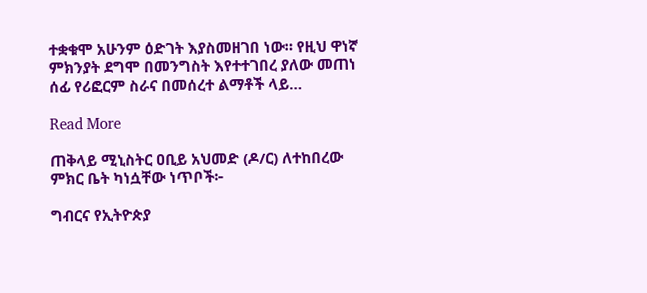ተቋቁሞ አሁንም ዕድገት እያስመዘገበ ነው። የዚህ ዋነኛ ምክንያት ደግሞ በመንግስት እየተተገበረ ያለው መጠነ ሰፊ የሪፎርም ስራና በመሰረተ ልማቶች ላይ…

Read More

ጠቅላይ ሚኒስትር ዐቢይ አህመድ (ዶ/ር) ለተከበረው ምክር ቤት ካነሷቸው ነጥቦች፦

ግብርና የኢትዮጵያ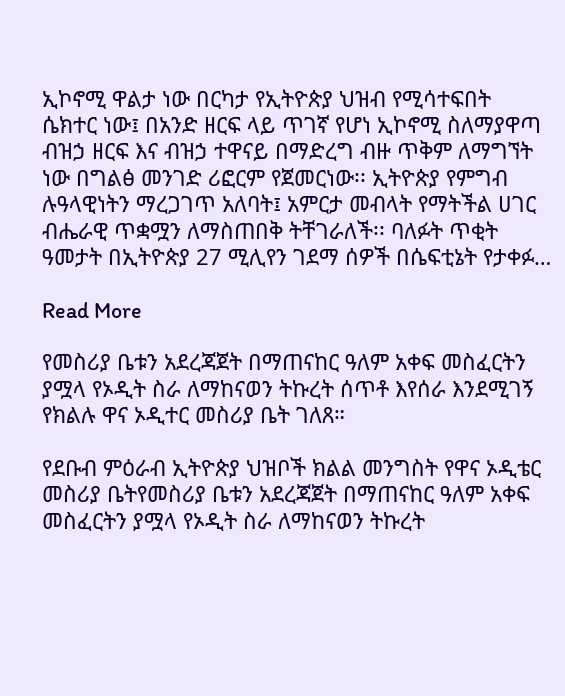ኢኮኖሚ ዋልታ ነው በርካታ የኢትዮጵያ ህዝብ የሚሳተፍበት ሴክተር ነው፤ በአንድ ዘርፍ ላይ ጥገኛ የሆነ ኢኮኖሚ ስለማያዋጣ ብዝኃ ዘርፍ እና ብዝኃ ተዋናይ በማድረግ ብዙ ጥቅም ለማግኘት ነው በግልፅ መንገድ ሪፎርም የጀመርነው፡፡ ኢትዮጵያ የምግብ ሉዓላዊነትን ማረጋገጥ አለባት፤ አምርታ መብላት የማትችል ሀገር ብሔራዊ ጥቋሟን ለማስጠበቅ ትቸገራለች፡፡ ባለፉት ጥቂት ዓመታት በኢትዮጵያ 27 ሚሊየን ገደማ ሰዎች በሴፍቲኔት የታቀፉ…

Read More

የመስሪያ ቤቱን አደረጃጀት በማጠናከር ዓለም አቀፍ መስፈርትን ያሟላ የኦዲት ስራ ለማከናወን ትኩረት ሰጥቶ እየሰራ እንደሚገኝ የክልሉ ዋና ኦዲተር መስሪያ ቤት ገለጸ።

የደቡብ ምዕራብ ኢትዮጵያ ህዝቦች ክልል መንግስት የዋና ኦዲቴር መስሪያ ቤትየመስሪያ ቤቱን አደረጃጀት በማጠናከር ዓለም አቀፍ መስፈርትን ያሟላ የኦዲት ስራ ለማከናወን ትኩረት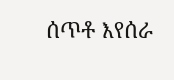ሰጥቶ እየሰራ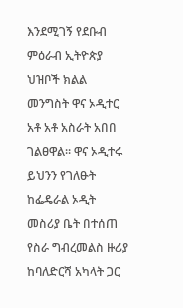እንደሚገኝ የደቡብ ምዕራብ ኢትዮጵያ ህዝቦች ክልል መንግስት ዋና ኦዲተር አቶ አቶ አስራት አበበ ገልፀዋል። ዋና ኦዲተሩ ይህንን የገለፁት ከፌዴራል ኦዲት መስሪያ ቤት በተሰጠ የስራ ግብረመልስ ዙሪያ ከባለድርሻ አካላት ጋር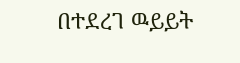በተደረገ ዉይይት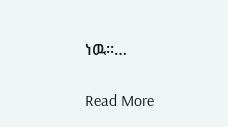ነዉ።…

Read More